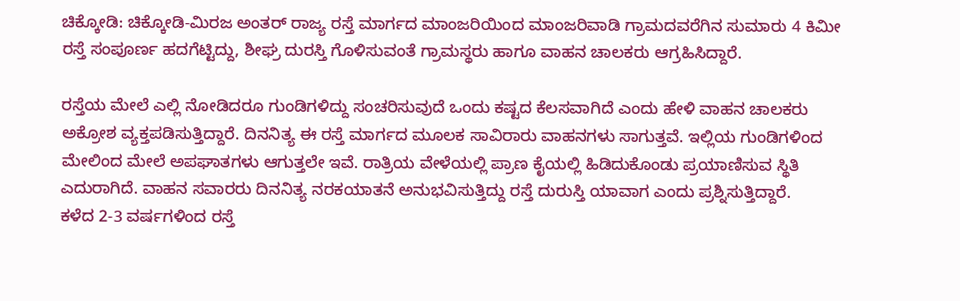ಚಿಕ್ಕೋಡಿ: ಚಿಕ್ಕೋಡಿ-ಮಿರಜ ಅಂತರ್ ರಾಜ್ಯ ರಸ್ತೆ ಮಾರ್ಗದ ಮಾಂಜರಿಯಿಂದ ಮಾಂಜರಿವಾಡಿ ಗ್ರಾಮದವರೆಗಿನ ಸುಮಾರು 4 ಕಿಮೀ ರಸ್ತೆ ಸಂಪೂರ್ಣ ಹದಗೆಟ್ಟಿದ್ದು, ಶೀಘ್ರ ದುರಸ್ತಿ ಗೊಳಿಸುವಂತೆ ಗ್ರಾಮಸ್ಥರು ಹಾಗೂ ವಾಹನ ಚಾಲಕರು ಆಗ್ರಹಿಸಿದ್ದಾರೆ.

ರಸ್ತೆಯ ಮೇಲೆ ಎಲ್ಲಿ ನೋಡಿದರೂ ಗುಂಡಿಗಳಿದ್ದು ಸಂಚರಿಸುವುದೆ ಒಂದು ಕಷ್ಟದ ಕೆಲಸವಾಗಿದೆ ಎಂದು ಹೇಳಿ ವಾಹನ ಚಾಲಕರು ಅಕ್ರೋಶ ವ್ಯಕ್ತಪಡಿಸುತ್ತಿದ್ದಾರೆ. ದಿನನಿತ್ಯ ಈ ರಸ್ತೆ ಮಾರ್ಗದ ಮೂಲಕ ಸಾವಿರಾರು ವಾಹನಗಳು ಸಾಗುತ್ತವೆ. ಇಲ್ಲಿಯ ಗುಂಡಿಗಳಿಂದ ಮೇಲಿಂದ ಮೇಲೆ ಅಪಘಾತಗಳು ಆಗುತ್ತಲೇ ಇವೆ. ರಾತ್ರಿಯ ವೇಳೆಯಲ್ಲಿ ಪ್ರಾಣ ಕೈಯಲ್ಲಿ ಹಿಡಿದುಕೊಂಡು ಪ್ರಯಾಣಿಸುವ ಸ್ಥಿತಿ ಎದುರಾಗಿದೆ. ವಾಹನ ಸವಾರರು ದಿನನಿತ್ಯ ನರಕಯಾತನೆ ಅನುಭವಿಸುತ್ತಿದ್ದು ರಸ್ತೆ ದುರುಸ್ತಿ ಯಾವಾಗ ಎಂದು ಪ್ರಶ್ನಿಸುತ್ತಿದ್ದಾರೆ.
ಕಳೆದ 2-3 ವರ್ಷಗಳಿಂದ ರಸ್ತೆ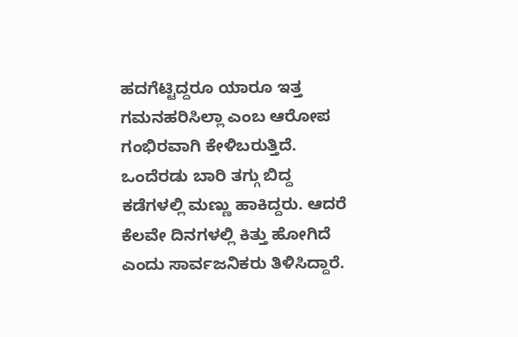ಹದಗೆಟ್ಟಿದ್ದರೂ ಯಾರೂ ಇತ್ತ
ಗಮನಹರಿಸಿಲ್ಲಾ ಎಂಬ ಆರೋಪ ಗಂಭಿರವಾಗಿ ಕೇಳಿಬರುತ್ತಿದೆ. ಒಂದೆರಡು ಬಾರಿ ತಗ್ಗು ಬಿದ್ದ ಕಡೆಗಳಲ್ಲಿ ಮಣ್ಣು ಹಾಕಿದ್ದರು. ಆದರೆ ಕೆಲವೇ ದಿನಗಳಲ್ಲಿ ಕಿತ್ತು ಹೋಗಿದೆ ಎಂದು ಸಾರ್ವಜನಿಕರು ತಿಳಿಸಿದ್ದಾರೆ.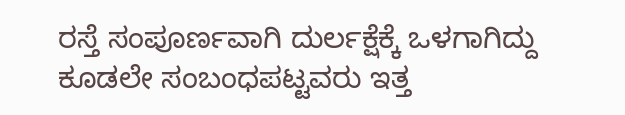ರಸ್ತೆ ಸಂಪೂರ್ಣವಾಗಿ ದುರ್ಲಕ್ಷೆಕ್ಕೆ ಒಳಗಾಗಿದ್ದು ಕೂಡಲೇ ಸಂಬಂಧಪಟ್ಟವರು ಇತ್ತ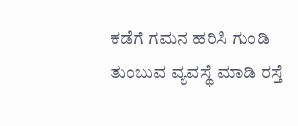ಕಡೆಗೆ ಗಮನ ಹರಿಸಿ ಗುಂಡಿ ತುಂಬುವ ವ್ಯವಸ್ಥೆ ಮಾಡಿ ರಸ್ತೆ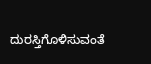ದುರಸ್ತಿಗೊಳಿಸುವಂತೆ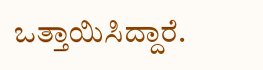ಒತ್ತಾಯಿಸಿದ್ದಾರೆ.